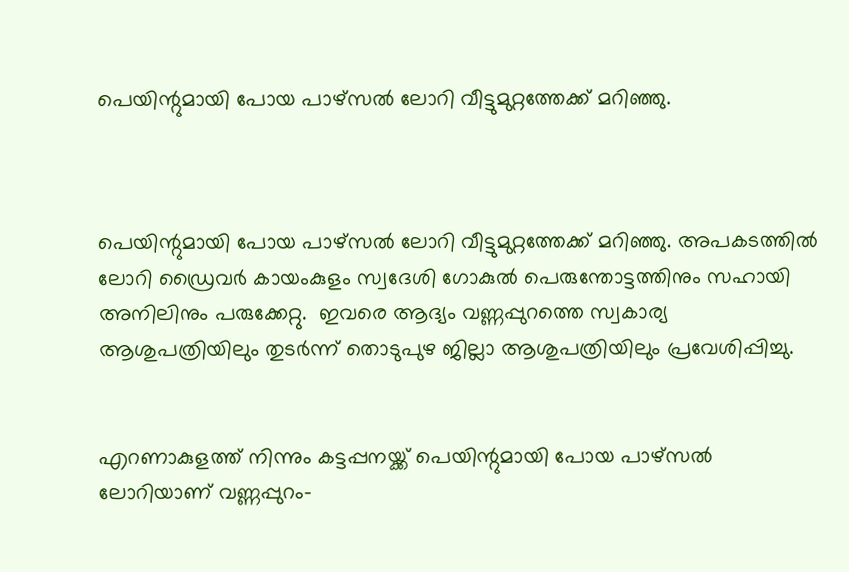പെയിന്റുമായി പോയ പാഴ്സല്‍ ലോറി വീട്ടുമുറ്റത്തേക്ക് മറിഞ്ഞു.



പെയിന്റുമായി പോയ പാഴ്സല്‍ ലോറി വീട്ടുമുറ്റത്തേക്ക് മറിഞ്ഞു. അപകടത്തില്‍ ലോറി ഡ്രൈവര്‍ കായംകുളം സ്വദേശി ഗോകുല്‍ പെരുന്തോട്ടത്തിനും സഹായി അനിലിനും പരുക്കേറ്റു.  ഇവരെ ആദ്യം വണ്ണപ്പുറത്തെ സ്വകാര്യ ആശുപത്രിയിലും തുടര്‍ന്ന് തൊടുപുഴ ജില്ലാ ആശുപത്രിയിലും പ്രവേശിപ്പിച്ചു.


എറണാകുളത്ത് നിന്നും കട്ടപ്പനയ്ക്ക് പെയിന്റുമായി പോയ പാഴ്സല്‍ ലോറിയാണ് വണ്ണപ്പുറം-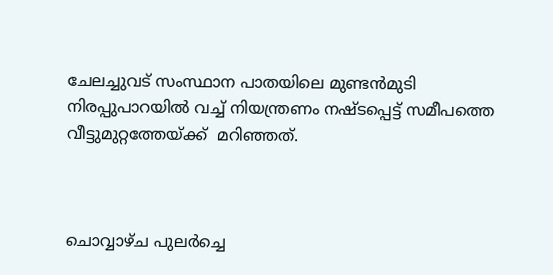ചേലച്ചുവട് സംസ്ഥാന പാതയിലെ മുണ്ടന്‍മുടി നിരപ്പുപാറയില്‍ വച്ച് നിയന്ത്രണം നഷ്ടപ്പെട്ട് സമീപത്തെ വീട്ടുമുറ്റത്തേയ്ക്ക്  മറിഞ്ഞത്.



ചൊവ്വാഴ്ച പുലര്‍ച്ചെ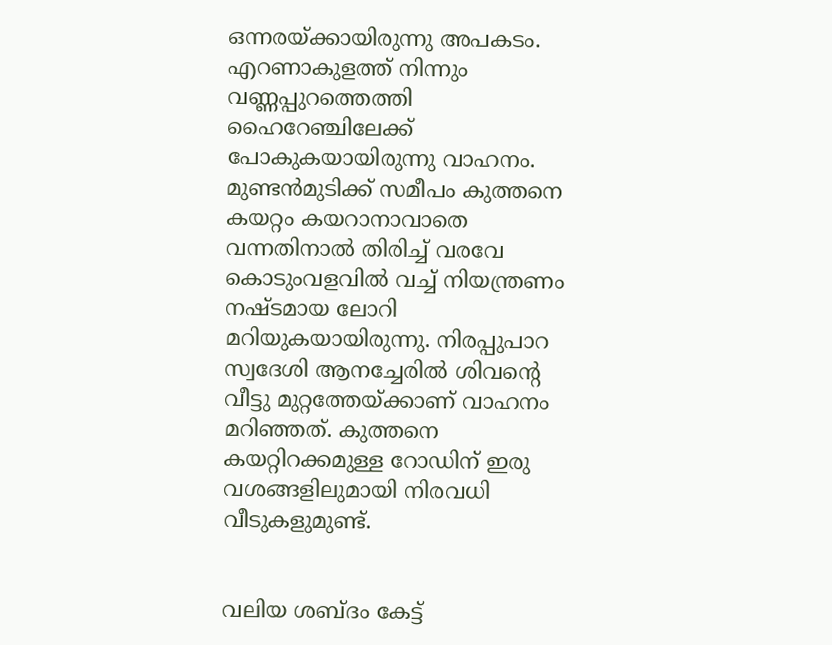ഒന്നരയ്ക്കായിരുന്നു അപകടം. എറണാകുളത്ത് നിന്നും വണ്ണപ്പുറത്തെത്തി ഹൈറേഞ്ചിലേക്ക് പോകുകയായിരുന്നു വാഹനം. മുണ്ടന്‍മുടിക്ക് സമീപം കുത്തനെ കയറ്റം കയറാനാവാതെ വന്നതിനാല്‍ തിരിച്ച് വരവേ കൊടുംവളവില്‍ വച്ച് നിയന്ത്രണം നഷ്ടമായ ലോറി മറിയുകയായിരുന്നു. നിരപ്പുപാറ സ്വദേശി ആനച്ചേരില്‍ ശിവന്റെ വീട്ടു മുറ്റത്തേയ്ക്കാണ് വാഹനം മറിഞ്ഞത്. കുത്തനെ കയറ്റിറക്കമുള്ള റോഡിന് ഇരു വശങ്ങളിലുമായി നിരവധി വീടുകളുമുണ്ട്.


വലിയ ശബ്ദം കേട്ട്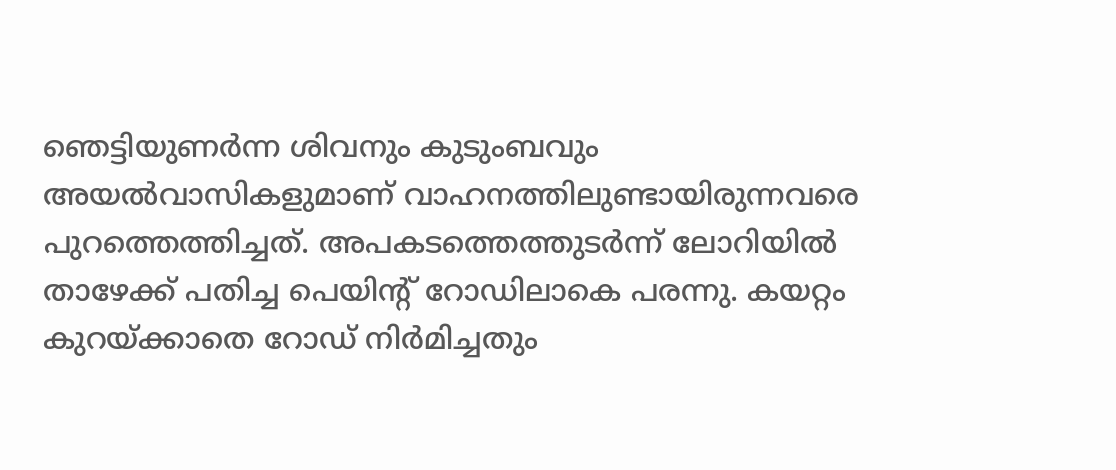ഞെട്ടിയുണര്‍ന്ന ശിവനും കുടുംബവും അയല്‍വാസികളുമാണ് വാഹനത്തിലുണ്ടായിരുന്നവരെ പുറത്തെത്തിച്ചത്. അപകടത്തെത്തുടര്‍ന്ന് ലോറിയില്‍ താഴേക്ക് പതിച്ച പെയിന്റ് റോഡിലാകെ പരന്നു. കയറ്റം കുറയ്ക്കാതെ റോഡ് നിര്‍മിച്ചതും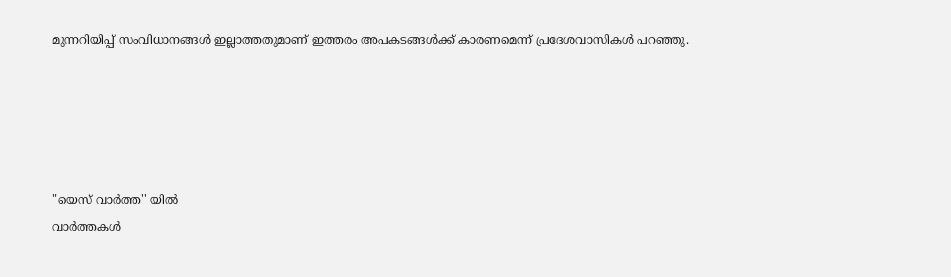മുന്നറിയിപ്പ് സംവിധാനങ്ങള്‍ ഇല്ലാത്തതുമാണ് ഇത്തരം അപകടങ്ങള്‍ക്ക് കാരണമെന്ന് പ്രദേശവാസികള്‍ പറഞ്ഞു.





"യെസ് വാർത്ത'' യിൽ
വാർത്തകൾ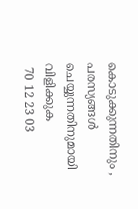കൊടുക്കുന്നതിനും ,
പരസ്യങ്ങൾ ചെയ്യുന്നതിനുമായി
വിളിക്കുക
 70 12 23 03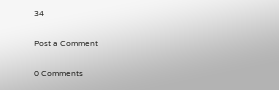34

Post a Comment

0 Comments